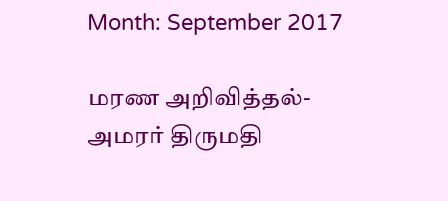Month: September 2017

மரண அறிவித்தல்- அமரர் திருமதி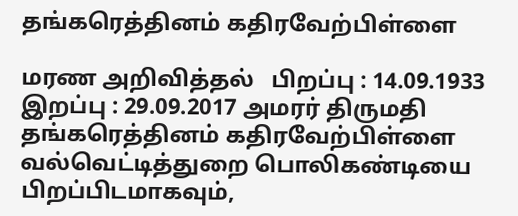தங்கரெத்தினம் கதிரவேற்பிள்ளை

மரண அறிவித்தல்   பிறப்பு : 14.09.1933        இறப்பு : 29.09.2017 அமரர் திருமதி தங்கரெத்தினம் கதிரவேற்பிள்ளை வல்வெட்டித்துறை பொலிகண்டியை பிறப்பிடமாகவும்,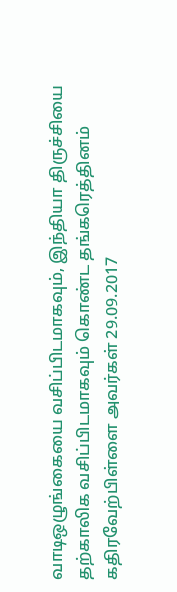வாடிஒழுங்கையை வசிப்பிடமாகவும், இந்தியா திருச்சியை தற்காலிக வசிப்பிடமாகவும் கொண்ட தங்கரெத்தினம் கதிரவேற்பிள்ளை அவர்கள் 29.09.2017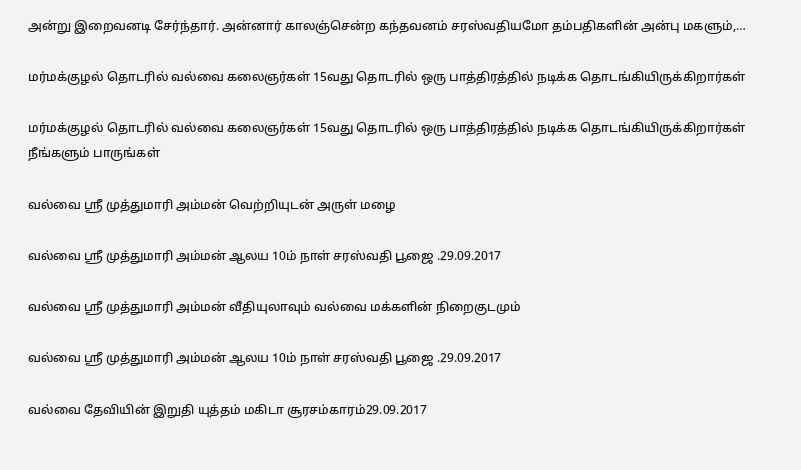அன்று இறைவனடி சேர்ந்தார். அன்னார் காலஞ்சென்ற கந்தவனம் சரஸ்வதியமோ தம்பதிகளின் அன்பு மகளும்,…

மர்மக்குழல் தொடரில் வல்வை கலைஞர்கள் 15வது தொடரில் ஒரு பாத்திரத்தில் நடிக்க தொடங்கியிருக்கிறார்கள்

மர்மக்குழல் தொடரில் வல்வை கலைஞர்கள் 15வது தொடரில் ஒரு பாத்திரத்தில் நடிக்க தொடங்கியிருக்கிறார்கள் நீங்களும் பாருங்கள்

வல்வை ஸ்ரீ முத்துமாரி அம்மன் வெற்றியுடன் அருள் மழை

வல்வை ஸ்ரீ முத்துமாரி அம்மன் ஆலய 10ம் நாள் சரஸ்வதி பூஜை .29.09.2017

வல்வை ஸ்ரீ முத்துமாரி அம்மன் வீதியுலாவும் வல்வை மக்களின் நிறைகுடமும்

வல்வை ஸ்ரீ முத்துமாரி அம்மன் ஆலய 10ம் நாள் சரஸ்வதி பூஜை .29.09.2017

வல்வை தேவியின் இறுதி யுத்தம் மகிடா சூரசம்காரம்29.09.2017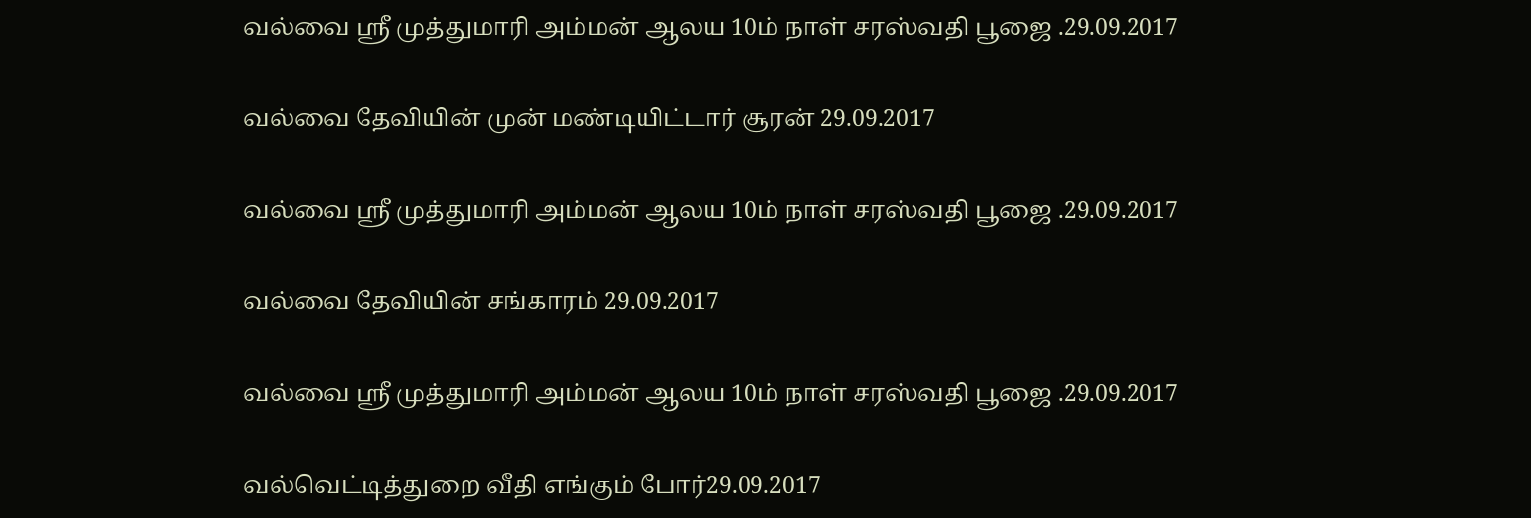வல்வை ஸ்ரீ முத்துமாரி அம்மன் ஆலய 10ம் நாள் சரஸ்வதி பூஜை .29.09.2017

வல்வை தேவியின் முன் மண்டியிட்டார் சூரன் 29.09.2017

வல்வை ஸ்ரீ முத்துமாரி அம்மன் ஆலய 10ம் நாள் சரஸ்வதி பூஜை .29.09.2017

வல்வை தேவியின் சங்காரம் 29.09.2017

வல்வை ஸ்ரீ முத்துமாரி அம்மன் ஆலய 10ம் நாள் சரஸ்வதி பூஜை .29.09.2017

வல்வெட்டித்துறை வீதி எங்கும் போர்29.09.2017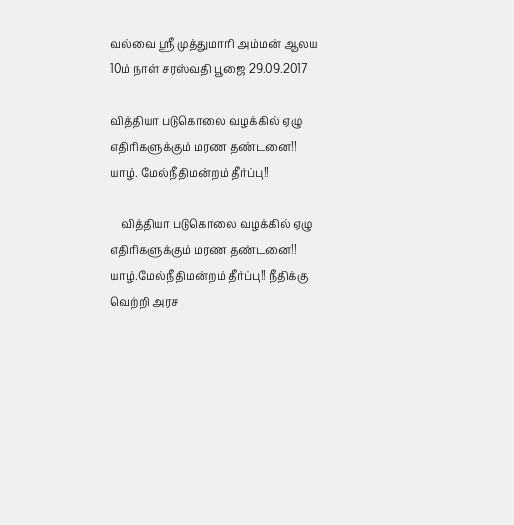வல்வை ஸ்ரீ முத்துமாரி அம்மன் ஆலய 10ம் நாள் சரஸ்வதி பூஜை 29.09.2017

வித்தியா படுகொலை வழக்கில் ஏழு எதிரிகளுக்கும் மரண தண்டனை!! யாழ். மேல்நீதிமன்றம் தீர்ப்பு!!

    வித்தியா படுகொலை வழக்கில் ஏழு எதிரிகளுக்கும் மரண தண்டனை!! யாழ்.மேல்நீதிமன்றம் தீர்ப்பு!! நீதிக்கு வெற்றி அரச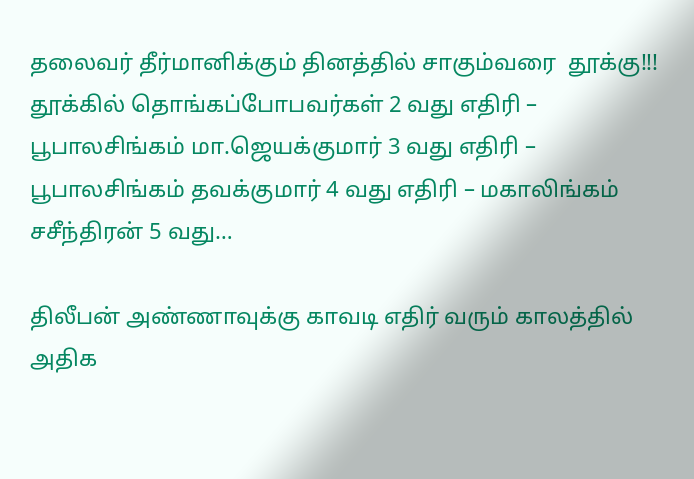தலைவர் தீர்மானிக்கும் தினத்தில் சாகும்வரை  தூக்கு!!! தூக்கில் தொங்கப்போபவர்கள் 2 வது எதிரி – பூபாலசிங்கம் மா.ஜெயக்குமார் 3 வது எதிரி – பூபாலசிங்கம் தவக்குமார் 4 வது எதிரி – மகாலிங்கம் சசீந்திரன் 5 வது…

திலீபன் அண்ணாவுக்கு காவடி எதிர் வரும் காலத்தில் அதிக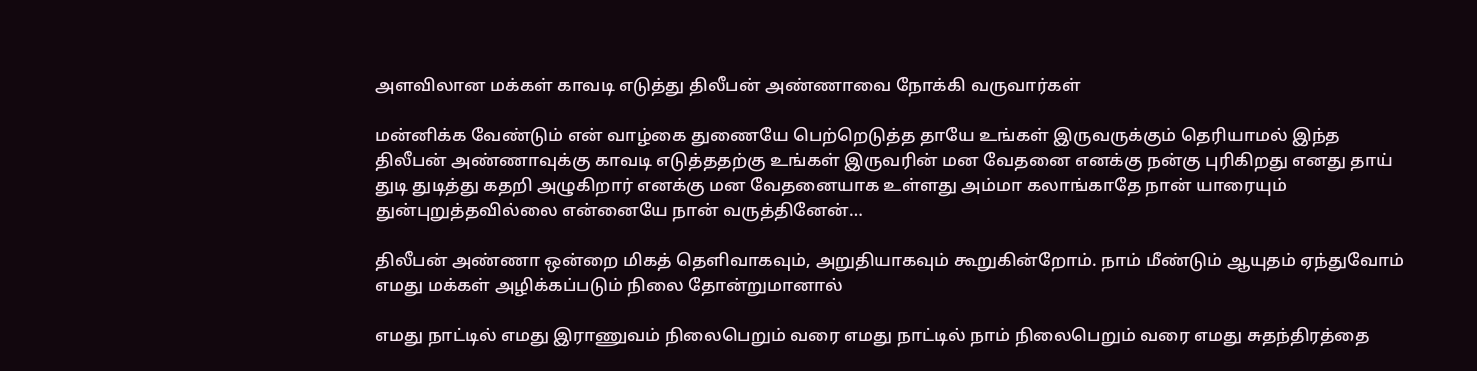அளவிலான மக்கள் காவடி எடுத்து திலீபன் அண்ணாவை நோக்கி வருவார்கள்

மன்னிக்க வேண்டும் என் வாழ்கை துணையே பெற்றெடுத்த தாயே உங்கள் இருவருக்கும் தெரியாமல் இந்த திலீபன் அண்ணாவுக்கு காவடி எடுத்ததற்கு உங்கள் இருவரின் மன வேதனை எனக்கு நன்கு புரிகிறது எனது தாய் துடி துடித்து கதறி அழுகிறார் எனக்கு மன வேதனையாக உள்ளது அம்மா கலாங்காதே நான் யாரையும் துன்புறுத்தவில்லை என்னையே நான் வருத்தினேன்…

திலீபன் அண்ணா ஒன்றை மிகத் தெளிவாகவும், அறுதியாகவும் கூறுகின்றோம். நாம் மீண்டும் ஆயுதம் ஏந்துவோம் எமது மக்கள் அழிக்கப்படும் நிலை தோன்றுமானால்

எமது நாட்டில் எமது இராணுவம் நிலைபெறும் வரை எமது நாட்டில் நாம் நிலைபெறும் வரை எமது சுதந்திரத்தை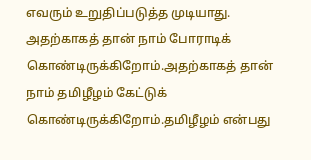எவரும் உறுதிப்படுத்த முடியாது. அதற்காகத் தான் நாம் போராடிக் கொண்டிருக்கிறோம்.அதற்காகத் தான் நாம் தமிழீழம் கேட்டுக் கொண்டிருக்கிறோம்.தமிழீழம் என்பது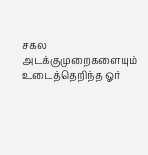சகல அடக்குமுறைகளையும் உடைத்தெறிந்த ஓர்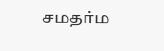சமதர்ம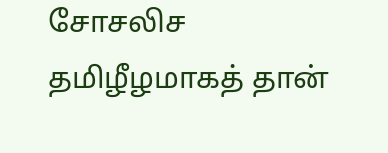சோசலிச தமிழீழமாகத் தான்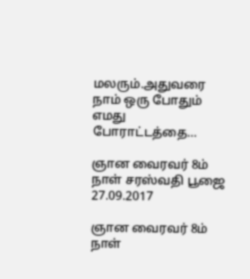மலரும்.அதுவரை நாம் ஒரு போதும் எமது போராட்டத்தை…

ஞான வைரவர் 8ம் நாள் சரஸ்வதி பூஜை 27.09.2017

ஞான வைரவர் 8ம் நாள்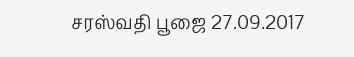சரஸ்வதி பூஜை 27.09.2017